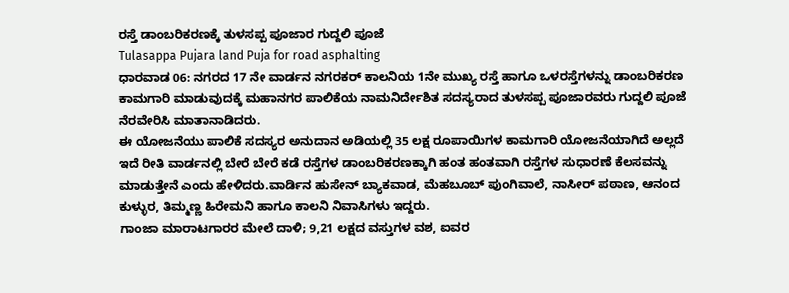ರಸ್ತೆ ಡಾಂಬರಿಕರಣಕ್ಕೆ ತುಳಸಪ್ಪ ಪೂಜಾರ ಗುದ್ದಲಿ ಪೂಜೆ
Tulasappa Pujara land Puja for road asphalting
ಧಾರವಾಡ 06: ನಗರದ 17 ನೇ ವಾರ್ಡನ ನಗರಕರ್ ಕಾಲನಿಯ 1ನೇ ಮುಖ್ಯ ರಸ್ತೆ ಹಾಗೂ ಒಳರಸ್ತೆಗಳನ್ನು ಡಾಂಬರಿಕರಣ ಕಾಮಗಾರಿ ಮಾಡುವುದಕ್ಕೆ ಮಹಾನಗರ ಪಾಲಿಕೆಯ ನಾಮನಿರ್ದೇಶಿತ ಸದಸ್ಯರಾದ ತುಳಸಪ್ಪ ಪೂಜಾರವರು ಗುದ್ದಲಿ ಪೂಜೆ ನೆರವೇರಿಸಿ ಮಾತಾನಾಡಿದರು.
ಈ ಯೋಜನೆಯು ಪಾಲಿಕೆ ಸದಸ್ಯರ ಅನುದಾನ ಅಡಿಯಲ್ಲಿ 35 ಲಕ್ಷ ರೂಪಾಯಿಗಳ ಕಾಮಗಾರಿ ಯೋಜನೆಯಾಗಿದೆ ಅಲ್ಲದೆ ಇದೆ ರೀತಿ ವಾರ್ಡನಲ್ಲಿ ಬೇರೆ ಬೇರೆ ಕಡೆ ರಸ್ತೆಗಳ ಡಾಂಬರಿಕರಣಕ್ಕಾಗಿ ಹಂತ ಹಂತವಾಗಿ ರಸ್ತೆಗಳ ಸುಧಾರಣೆ ಕೆಲಸವನ್ನು ಮಾಡುತ್ತೇನೆ ಎಂದು ಹೇಳಿದರು.ವಾರ್ಡಿನ ಹುಸೇನ್ ಬ್ಯಾಕವಾಡ, ಮೆಹಬೂಬ್ ಪುಂಗಿವಾಲೆ, ನಾಸೀರ್ ಪಠಾಣ, ಆನಂದ ಕುಳ್ಳುರ, ತಿಮ್ಮಣ್ಣ ಹಿರೇಮನಿ ಹಾಗೂ ಕಾಲನಿ ನಿವಾಸಿಗಳು ಇದ್ದರು.
ಗಾಂಜಾ ಮಾರಾಟಗಾರರ ಮೇಲೆ ದಾಳಿ; 9,21 ಲಕ್ಷದ ವಸ್ತುಗಳ ವಶ, ಐವರ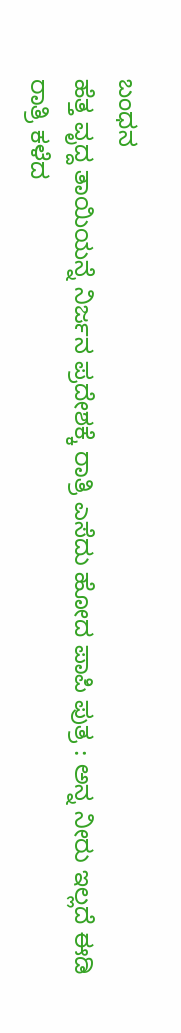ಬಂಧನ
ಹೆತ್ತ ವೃದ್ದ ತಾಯಿಯನ್ನೆ ನಿರ್ಜನ ಪ್ರದೇಶಕ್ಕೆ ರಾತ್ರಿ ಎಸೆದು ಹೋದ ಪಾಪಿ ಪುತ್ರ : ಅನ್ನ ನೀರು ಇಲ್ಲದೆ ಈಡಿ ರಾತ್ರಿ ಕಳೆದ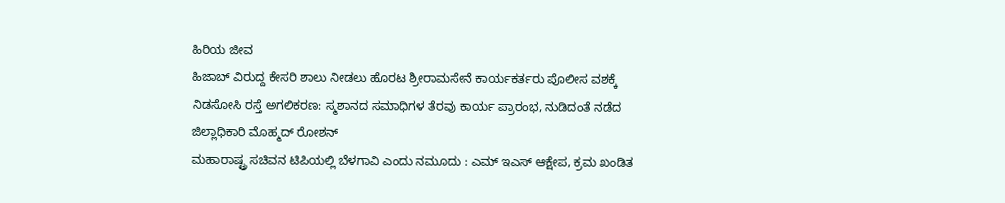ಹಿರಿಯ ಜೀವ
ಹಿಜಾಬ್ ವಿರುದ್ದ ಕೇಸರಿ ಶಾಲು ನೀಡಲು ಹೊರಟ ಶ್ರೀರಾಮಸೇನೆ ಕಾರ್ಯಕರ್ತರು ಪೊಲೀಸ ವಶಕ್ಕೆ
ನಿಡಸೋಸಿ ರಸ್ತೆ ಅಗಲಿಕರಣ: ಸ್ಮಶಾನದ ಸಮಾಧಿಗಳ ತೆರವು ಕಾರ್ಯ ಪ್ರಾರಂಭ, ನುಡಿದಂತೆ ನಡೆದ ಜಿಲ್ಲಾಧಿಕಾರಿ ಮೊಹ್ಮದ್ ರೋಶನ್
ಮಹಾರಾಷ್ಟ್ರ ಸಚಿವನ ಟಿಪಿಯಲ್ಲಿ ಬೆಳಗಾವಿ ಎಂದು ನಮೂದು : ಎಮ್ ಇಎಸ್ ಆಕ್ಷೇಪ, ಕ್ರಮ ಖಂಡಿತ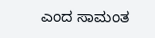ಎಂದ ಸಾಮಂತ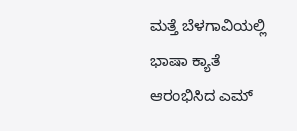ಮತ್ತೆ ಬೆಳಗಾವಿಯಲ್ಲಿ ಭಾಷಾ ಕ್ಯಾತೆ ಆರಂಭಿಸಿದ ಎಮ್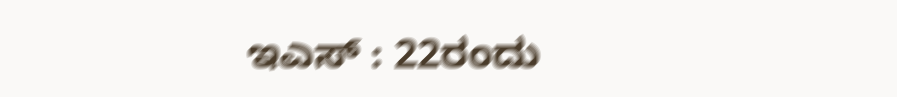ಇಎಸ್ : 22ರಂದು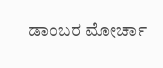ಡಾಂಬರ ಮೋರ್ಚಾ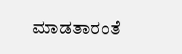ಮಾಡತಾರಂತೆ